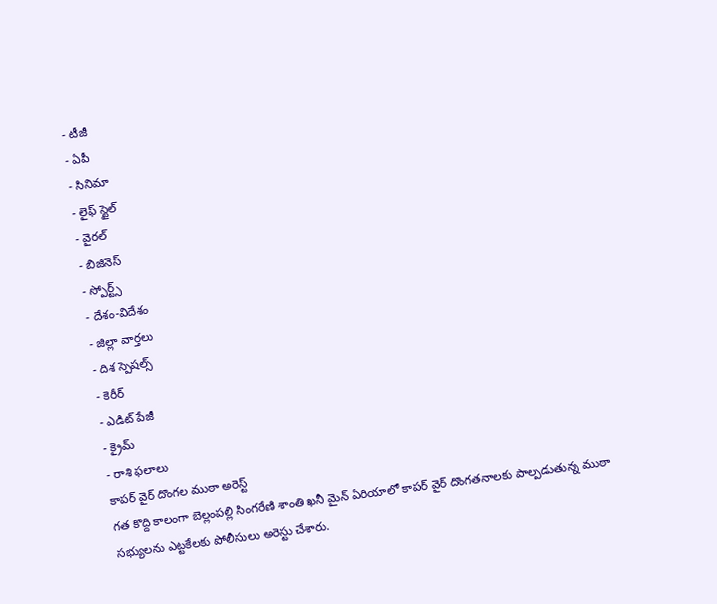- టీజీ
- ఏపీ
- సినిమా
- లైఫ్ స్టైల్
- వైరల్
- బిజినెస్
- స్పోర్ట్స్
- దేశం-విదేశం
- జిల్లా వార్తలు
- దిశ స్పెషల్స్
- కెరీర్
- ఎడిట్ పేజీ
- క్రైమ్
- రాశి ఫలాలు
కాపర్ వైర్ దొంగల ముఠా అరెస్ట్
గత కొద్ది కాలంగా బెల్లంపల్లి సింగరేణి శాంతి ఖనీ మైన్ ఏరియాలో కాపర్ వైర్ దొంగతనాలకు పాల్పడుతున్న ముఠా సభ్యులను ఎట్టకేలకు పోలీసులు అరెస్టు చేశారు.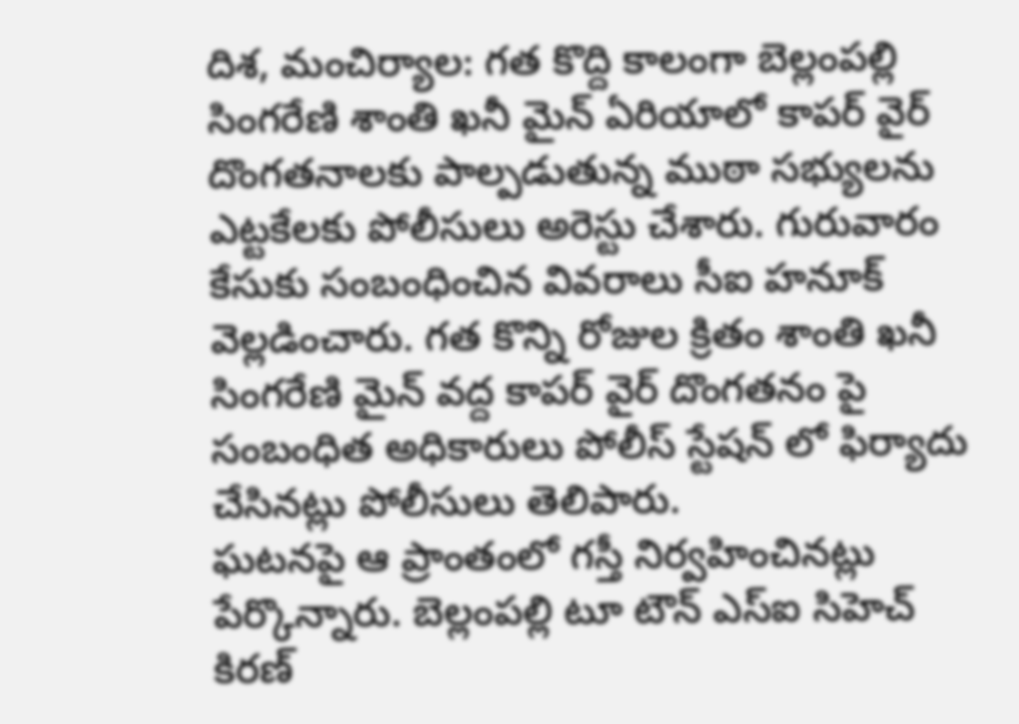దిశ, మంచిర్యాల: గత కొద్ది కాలంగా బెల్లంపల్లి సింగరేణి శాంతి ఖనీ మైన్ ఏరియాలో కాపర్ వైర్ దొంగతనాలకు పాల్పడుతున్న ముఠా సభ్యులను ఎట్టకేలకు పోలీసులు అరెస్టు చేశారు. గురువారం కేసుకు సంబంధించిన వివరాలు సీఐ హనూక్ వెల్లడించారు. గత కొన్ని రోజుల క్రితం శాంతి ఖనీ సింగరేణి మైన్ వద్ద కాపర్ వైర్ దొంగతనం పై సంబంధిత అధికారులు పోలీస్ స్టేషన్ లో ఫిర్యాదు చేసినట్లు పోలీసులు తెలిపారు.
ఘటనపై ఆ ప్రాంతంలో గస్తీ నిర్వహించినట్లు పేర్కొన్నారు. బెల్లంపల్లి టూ టౌన్ ఎస్ఐ సిహెచ్ కిరణ్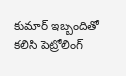కుమార్ ఇబ్బందితో కలిసి పెట్రోలింగ్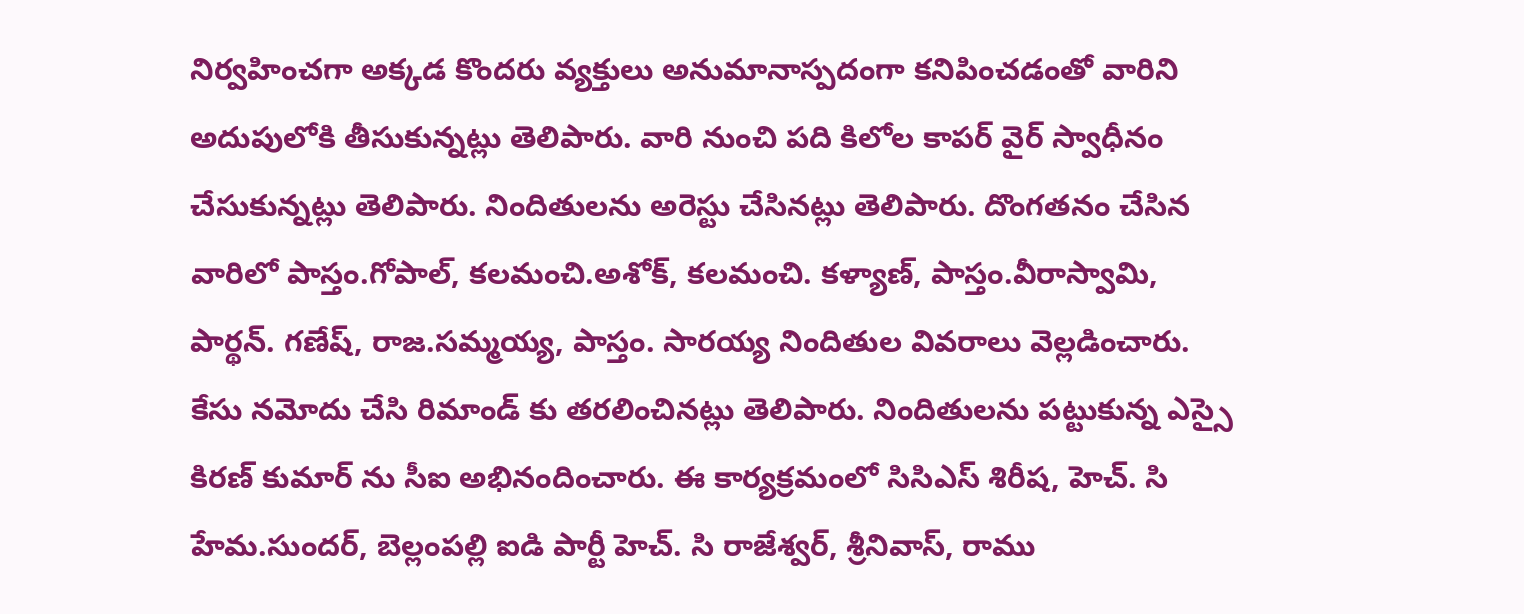నిర్వహించగా అక్కడ కొందరు వ్యక్తులు అనుమానాస్పదంగా కనిపించడంతో వారిని అదుపులోకి తీసుకున్నట్లు తెలిపారు. వారి నుంచి పది కిలోల కాపర్ వైర్ స్వాధీనం చేసుకున్నట్లు తెలిపారు. నిందితులను అరెస్టు చేసినట్లు తెలిపారు. దొంగతనం చేసిన వారిలో పాస్తం.గోపాల్, కలమంచి.అశోక్, కలమంచి. కళ్యాణ్, పాస్తం.వీరాస్వామి, పార్థన్. గణేష్, రాజ.సమ్మయ్య, పాస్తం. సారయ్య నిందితుల వివరాలు వెల్లడించారు. కేసు నమోదు చేసి రిమాండ్ కు తరలించినట్లు తెలిపారు. నిందితులను పట్టుకున్న ఎస్సై కిరణ్ కుమార్ ను సీఐ అభినందించారు. ఈ కార్యక్రమంలో సిసిఎస్ శిరీష, హెచ్. సి హేమ.సుందర్, బెల్లంపల్లి ఐడి పార్టీ హెచ్. సి రాజేశ్వర్, శ్రీనివాస్, రాము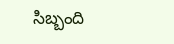సిబ్బంది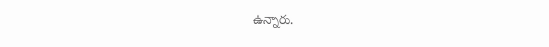ఉన్నారు.